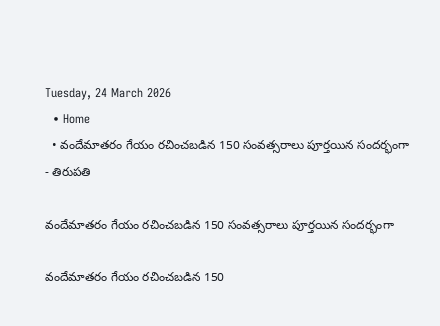Tuesday, 24 March 2026
  • Home
  • వందేమాతరం గేయం రచించబడిన 150 సంవత్సరాలు పూర్తయిన సందర్భంగా
- తిరుపతి

వందేమాతరం గేయం రచించబడిన 150 సంవత్సరాలు పూర్తయిన సందర్భంగా

వందేమాతరం గేయం రచించబడిన 150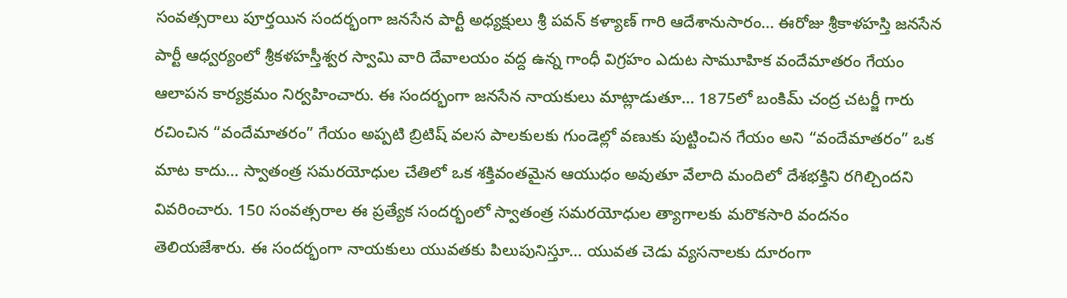సంవత్సరాలు పూర్తయిన సందర్భంగా జనసేన పార్టీ అధ్యక్షులు శ్రీ పవన్ కళ్యాణ్ గారి ఆదేశానుసారం… ఈరోజు శ్రీకాళహస్తి జనసేన పార్టీ ఆధ్వర్యంలో శ్రీకళహస్తీశ్వర స్వామి వారి దేవాలయం వద్ద ఉన్న గాంధీ విగ్రహం ఎదుట సామూహిక వందేమాతరం గేయం ఆలాపన కార్యక్రమం నిర్వహించారు. ఈ సందర్భంగా జనసేన నాయకులు మాట్లాడుతూ… 1875లో బంకిమ్ చంద్ర చటర్జీ గారు రచించిన “వందేమాతరం” గేయం అప్పటి బ్రిటిష్ వలస పాలకులకు గుండెల్లో వణుకు పుట్టించిన గేయం అని “వందేమాతరం” ఒక మాట కాదు… స్వాతంత్ర సమరయోధుల చేతిలో ఒక శక్తివంతమైన ఆయుధం అవుతూ వేలాది మందిలో దేశభక్తిని రగిల్చిందని వివరించారు. 150 సంవత్సరాల ఈ ప్రత్యేక సందర్భంలో స్వాతంత్ర సమరయోధుల త్యాగాలకు మరొకసారి వందనం తెలియజేశారు. ఈ సందర్భంగా నాయకులు యువతకు పిలుపునిస్తూ… యువత చెడు వ్యసనాలకు దూరంగా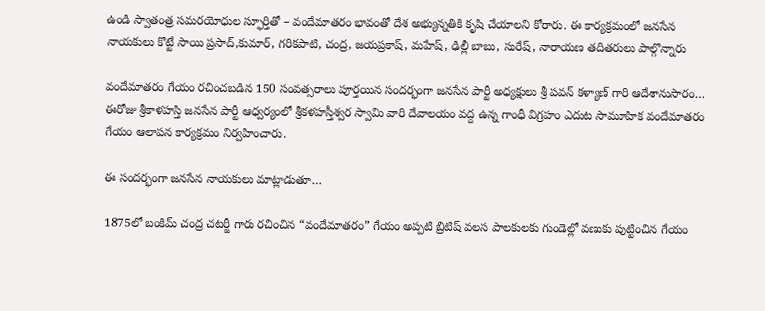ఉండి స్వాతంత్ర సమరయోధుల స్ఫూర్తితో – వందేమాతరం భావంతో దేశ అభ్యున్నతికి కృషి చేయాలని కోరారు. ఈ కార్యక్రమంలో జనసేన నాయకులు కొట్టే సాయి ప్రసాద్,కుమార్, గరికపాటి, చంద్ర, జయప్రకాష్, మహేష్, ఢిల్లీ బాబు, సురేష్, నారాయణ తదితరులు పాల్గొన్నారు

వందేమాతరం గేయం రచించబడిన 150 సంవత్సరాలు పూర్తయిన సందర్భంగా జనసేన పార్టీ అధ్యక్షులు శ్రీ పవన్ కళ్యాణ్ గారి ఆదేశానుసారం… ఈరోజు శ్రీకాళహస్తి జనసేన పార్టీ ఆధ్వర్యంలో శ్రీకళహస్తీశ్వర స్వామి వారి దేవాలయం వద్ద ఉన్న గాంధీ విగ్రహం ఎదుట సామూహిక వందేమాతరం గేయం ఆలాపన కార్యక్రమం నిర్వహించారు.

ఈ సందర్భంగా జనసేన నాయకులు మాట్లాడుతూ…

1875లో బంకిమ్ చంద్ర చటర్జీ గారు రచించిన “వందేమాతరం” గేయం అప్పటి బ్రిటిష్ వలస పాలకులకు గుండెల్లో వణుకు పుట్టించిన గేయం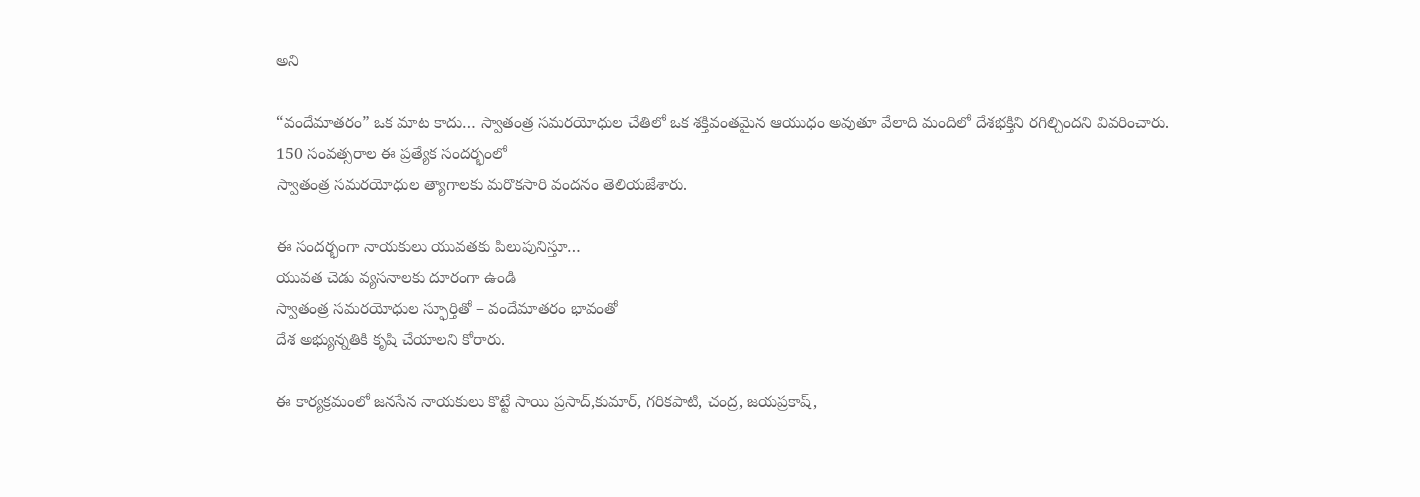అని

“వందేమాతరం” ఒక మాట కాదు… స్వాతంత్ర సమరయోధుల చేతిలో ఒక శక్తివంతమైన ఆయుధం అవుతూ వేలాది మందిలో దేశభక్తిని రగిల్చిందని వివరించారు.
150 సంవత్సరాల ఈ ప్రత్యేక సందర్భంలో
స్వాతంత్ర సమరయోధుల త్యాగాలకు మరొకసారి వందనం తెలియజేశారు.

ఈ సందర్భంగా నాయకులు యువతకు పిలుపునిస్తూ…
యువత చెడు వ్యసనాలకు దూరంగా ఉండి
స్వాతంత్ర సమరయోధుల స్ఫూర్తితో – వందేమాతరం భావంతో
దేశ అభ్యున్నతికి కృషి చేయాలని కోరారు.

ఈ కార్యక్రమంలో జనసేన నాయకులు కొట్టే సాయి ప్రసాద్,కుమార్, గరికపాటి, చంద్ర, జయప్రకాష్,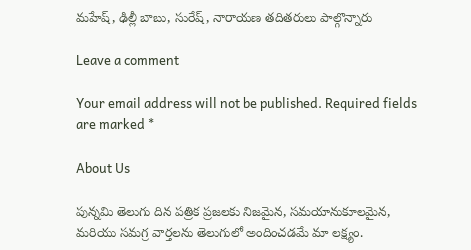మహేష్, ఢిల్లీ బాబు, సురేష్, నారాయణ తదితరులు పాల్గొన్నారు

Leave a comment

Your email address will not be published. Required fields are marked *

About Us

పున్నమి తెలుగు దిన పత్రిక ప్రజలకు నిజమైన, సమయానుకూలమైన, మరియు సమగ్ర వార్తలను తెలుగులో అందించడమే మా లక్ష్యం.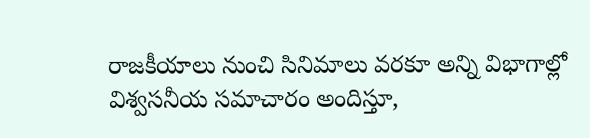రాజకీయాలు నుంచి సినిమాలు వరకూ అన్ని విభాగాల్లో విశ్వసనీయ సమాచారం అందిస్తూ,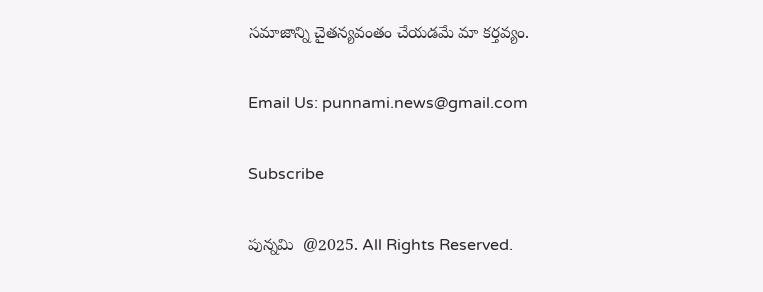సమాజాన్ని చైతన్యవంతం చేయడమే మా కర్తవ్యం.

Email Us: punnami.news@gmail.com

Subscribe

పున్నమి  @2025. All Rights Reserved.